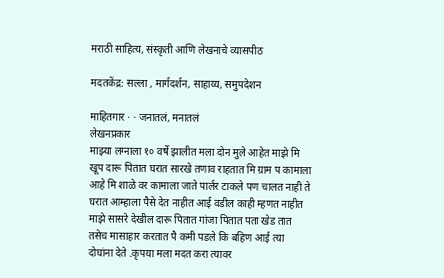मराठी साहित्य, संस्कृती आणि लेखनाचे व्यासपीठ

मदतकेंद्र: सल्ला , मार्गदर्शन, साहाय्य, समुपदेशन

माहितगार · · जनातलं, मनातलं
लेखनप्रकार
माझ्या लग्नाला १० वर्षे झालीत मला दोन मुले आहेत माझे मि खूप दारू पितात घरात सारखे तणाव राहतात मि ग्राम प कामाला आहे मि शाळे वर कामाला जाते पार्लर टाकले पण चालत नाही ते घरात आम्हाला पैसे देत नाहीत आई वडील काही म्हणत नाहीत माझे सासरे देखील दारू पितात गांजा पितात पता खेड तात तसेच मासाहार करतात पै कमी पडले कि बहिण आई त्या दोघांना देते .कृपया मला मदत करा त्यावर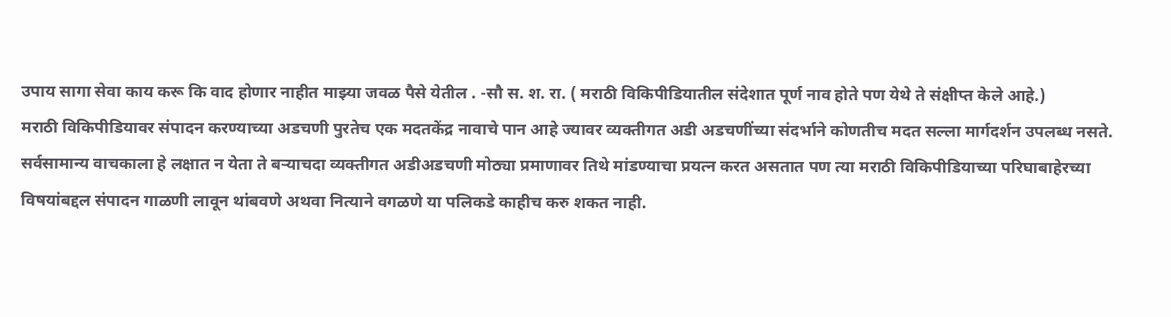उपाय सागा सेवा काय करू कि वाद होणार नाहीत माझ्या जवळ पैसे येतील . -सौ स. श. रा. ( मराठी विकिपीडियातील संदेशात पूर्ण नाव होते पण येथे ते संक्षीप्त केले आहे.)
मराठी विकिपीडियावर संपादन करण्याच्या अडचणी पुरतेच एक मदतकेंद्र नावाचे पान आहे ज्यावर व्यक्तीगत अडी अडचणींच्या संदर्भाने कोणतीच मदत सल्ला मार्गदर्शन उपलब्ध नसते. सर्वसामान्य वाचकाला हे लक्षात न येता ते बर्‍याचदा व्यक्तीगत अडीअडचणी मोठ्या प्रमाणावर तिथे मांडण्याचा प्रयत्न करत असतात पण त्या मराठी विकिपीडियाच्या परिघाबाहेरच्या विषयांबद्दल संपादन गाळणी लावून थांबवणे अथवा नित्याने वगळणे या पलिकडे काहीच करु शकत नाही.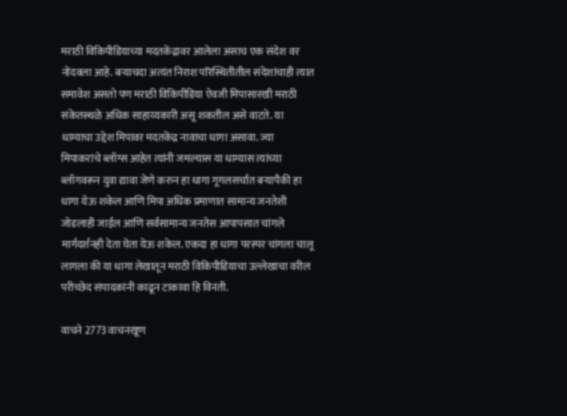मराठी विकिपीडियाच्या मदतकेंद्रावर आलेला असाच एक संदेश वर नोंदवला आहे. बर्‍याचदा अत्यंत निराश परिस्थितीतील संदेशांचाही त्यात समावेश असतो पण मराठी विकिपीडिया ऐवजी मिपासारखी मराठी संकेतस्थळे अधिक साहाय्यकारी असू शकतील असे वाटते. या धाग्याचा उद्देश मिपावर मदतकेंद्र नावाचा धागा असावा. ज्या मिपाकरांचे ब्लॉग्स आहेत त्यांनी जमल्यास या धाग्यास त्यांच्या ब्लॉगवरून दुवा द्यावा जेणे करुन हा धागा गूगलसर्चात बर्‍यापैकी हा धागा येऊ शकेल आणि मिपा अधिक प्रमाणात सामान्य जनतेशी जोडलाही जाईल आणि सर्वसामान्य जनतेस आपापसात चांगले मार्गदर्शनही देता घेता येऊ शकेल. एकदा हा धागा परस्पर चांगला चालू लागला की या धागा लेखातून मराठी विकिपीडियाचा उल्लेखाचा वरील परीच्छेद संपादकांनी काढून टाकावा हि विनंती.

वाचने 2773 वाचनखूण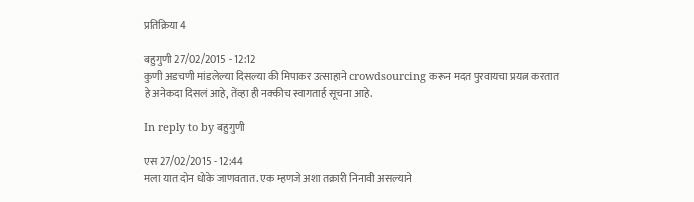प्रतिक्रिया 4

बहुगुणी 27/02/2015 - 12:12
कुणी अडचणी मांडलेल्या दिसल्या की मिपाकर उत्साहाने crowdsourcing करून मदत पुरवायचा प्रयत्न करतात हे अनेकदा दिसलं आहे, तेंव्हा ही नक्कीच स्वागतार्ह सूचना आहे.

In reply to by बहुगुणी

एस 27/02/2015 - 12:44
मला यात दोन धोके जाणवतात. एक म्हणजे अशा तक्रारी निनावी असल्याने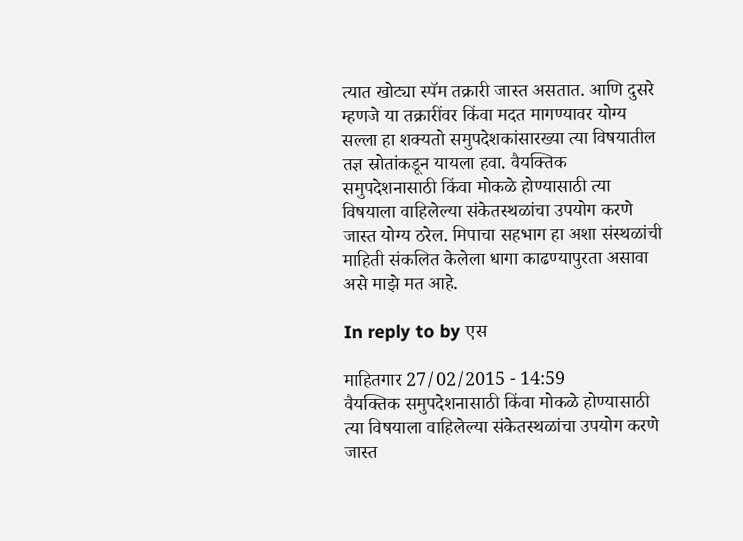त्यात खोट्या स्पॅम तक्रारी जास्त असतात. आणि दुसरे म्हणजे या तक्रारींवर किंवा मदत मागण्यावर योग्य सल्ला हा शक्यतो समुपदेशकांसारख्या त्या विषयातील तज्ञ स्रोतांकडून यायला हवा. वैयक्तिक समुपदेशनासाठी किंवा मोकळे होण्यासाठी त्या विषयाला वाहिलेल्या संकेतस्थळांचा उपयोग करणे जास्त योग्य ठरेल. मिपाचा सहभाग हा अशा संस्थळांची माहिती संकलित केलेला धागा काढण्यापुरता असावा असे माझे मत आहे.

In reply to by एस

माहितगार 27/02/2015 - 14:59
वैयक्तिक समुपदेशनासाठी किंवा मोकळे होण्यासाठी त्या विषयाला वाहिलेल्या संकेतस्थळांचा उपयोग करणे जास्त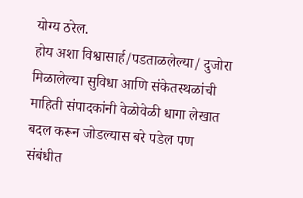योग्य ठरेल.
होय अशा विश्वासार्ह/पडताळलेल्या/ दुजोरा मिळालेल्या सुविधा आणि संकेतस्थळांची माहिती संपादकांनी वेळोवेळी धागा लेखात बदल करून जोडल्यास बरे पडेल पण संबंधीत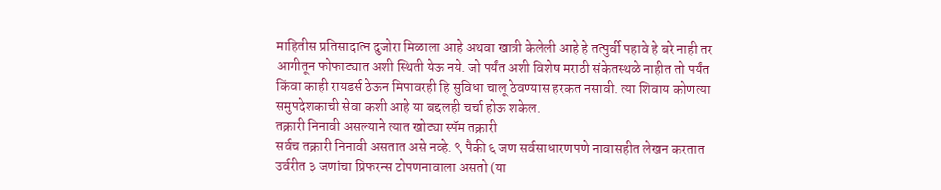माहितीस प्रतिसादात्न दुजोरा मिळाला आहे अथवा खात्री केलेली आहे हे तत्पुर्वी पहावे हे बरे नाही तर आगीतून फोफाट्यात अशी स्थिती येऊ नये. जो पर्यंत अशी विशेष मराठी संकेतस्थळे नाहीत तो पर्यंत किंवा काही रायडर्स ठेऊन मिपावरही हि सुविधा चालू ठेवण्यास हरकत नसावी. त्या शिवाय कोणत्या समुपदेशकाची सेवा कशी आहे या बद्दलही चर्चा होऊ शकेल.
तक्रारी निनावी असल्याने त्यात खोट्या स्पॅम तक्रारी
सर्वच तक्रारी निनावी असतात असे नव्हे. ९ पैकी ६ जण सर्वसाधारणपणे नावासहीत लेखन करतात उर्वरीत ३ जणांचा प्रिफरन्स टोपणनावाला असतो (या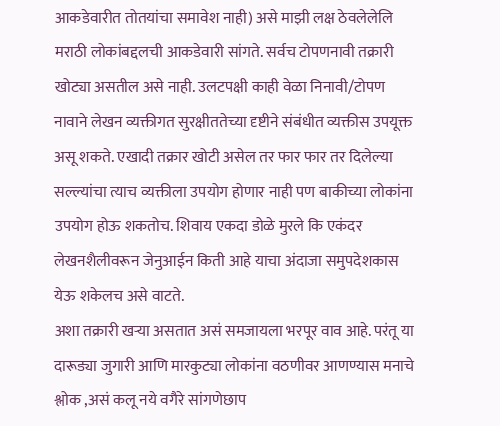आकडेवारीत तोतयांचा समावेश नाही) असे माझी लक्ष ठेवलेलेलि मराठी लोकांबद्दलची आकडेवारी सांगते. सर्वच टोपणनावी तक्रारी खोट्या असतील असे नाही. उलटपक्षी काही वेळा निनावी/टोपण नावाने लेखन व्यक्तीगत सुरक्षीततेच्या दृष्टीने संबंधीत व्यक्तीस उपयूक्त असू शकते. एखादी तक्रार खोटी असेल तर फार फार तर दिलेल्या सल्ल्यांचा त्याच व्यक्तीला उपयोग होणार नाही पण बाकीच्या लोकांना उपयोग होऊ शकतोच. शिवाय एकदा डोळे मुरले कि एकंदर लेखनशैलीवरून जेनुआईन किती आहे याचा अंदाजा समुपदेशकास येऊ शकेलच असे वाटते.
अशा तक्रारी खऱ्या असतात असं समजायला भरपूर वाव आहे. परंतू या दारूड्या जुगारी आणि मारकुट्या लोकांना वठणीवर आणण्यास मनाचे श्लोक ,असं कलू नये वगैरे सांगणेछाप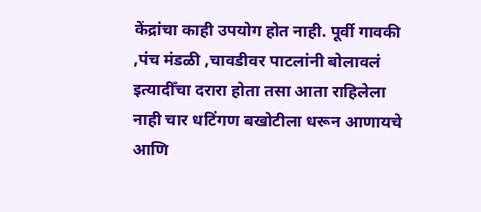केंद्रांचा काही उपयोग होत नाही. पूर्वी गावकी ,पंच मंडळी ,चावडीवर पाटलांनी बोलावलं इत्यादीँचा दरारा होता तसा आता राहिलेला नाही चार धटिंगण बखोटीला धरून आणायचे आणि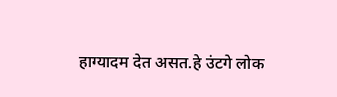हाग्यादम देत असत.हे उंटगे लोक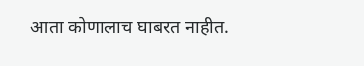आता कोणालाच घाबरत नाहीत.